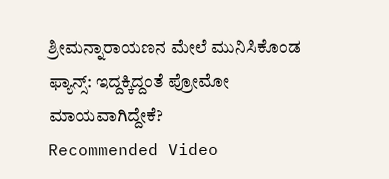ಶ್ರೀಮನ್ನಾರಾಯಣನ ಮೇಲೆ ಮುನಿಸಿಕೊಂಡ ಫ್ಯಾನ್ಸ್: ಇದ್ದಕ್ಕಿದ್ದಂತೆ ಪ್ರೋಮೋ ಮಾಯವಾಗಿದ್ದೇಕೆ?
Recommended Video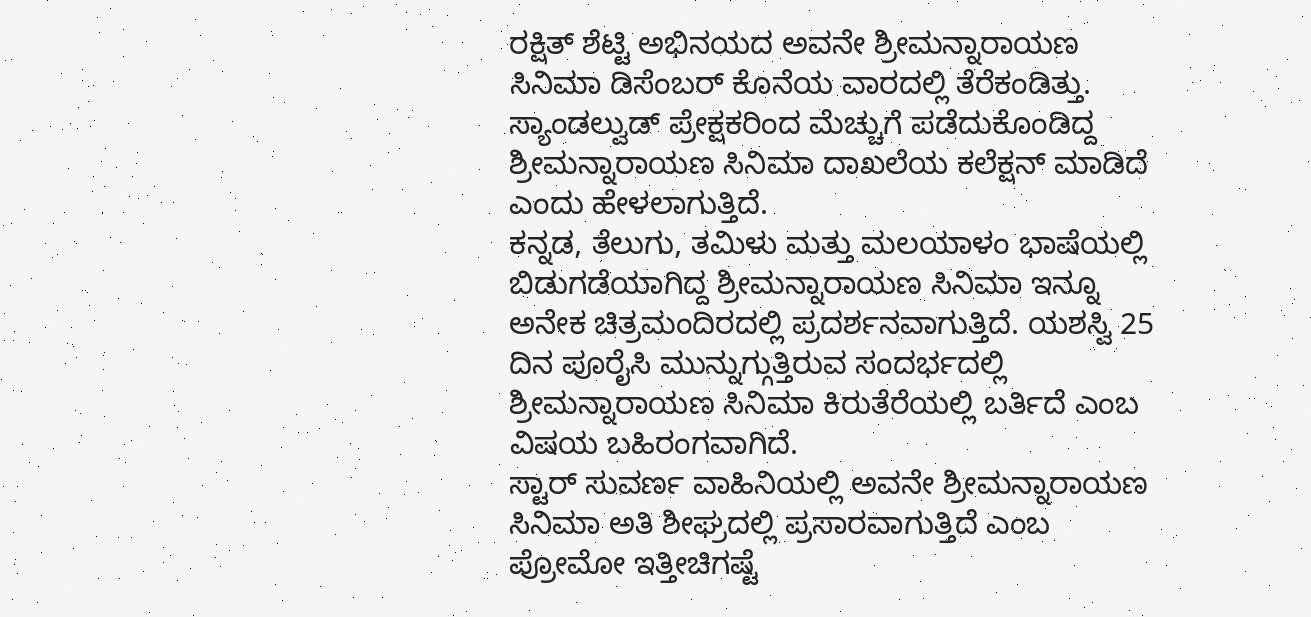ರಕ್ಷಿತ್ ಶೆಟ್ಟಿ ಅಭಿನಯದ ಅವನೇ ಶ್ರೀಮನ್ನಾರಾಯಣ ಸಿನಿಮಾ ಡಿಸೆಂಬರ್ ಕೊನೆಯ ವಾರದಲ್ಲಿ ತೆರೆಕಂಡಿತ್ತು. ಸ್ಯಾಂಡಲ್ವುಡ್ ಪ್ರೇಕ್ಷಕರಿಂದ ಮೆಚ್ಚುಗೆ ಪಡೆದುಕೊಂಡಿದ್ದ ಶ್ರೀಮನ್ನಾರಾಯಣ ಸಿನಿಮಾ ದಾಖಲೆಯ ಕಲೆಕ್ಷನ್ ಮಾಡಿದೆ ಎಂದು ಹೇಳಲಾಗುತ್ತಿದೆ.
ಕನ್ನಡ, ತೆಲುಗು, ತಮಿಳು ಮತ್ತು ಮಲಯಾಳಂ ಭಾಷೆಯಲ್ಲಿ ಬಿಡುಗಡೆಯಾಗಿದ್ದ ಶ್ರೀಮನ್ನಾರಾಯಣ ಸಿನಿಮಾ ಇನ್ನೂ ಅನೇಕ ಚಿತ್ರಮಂದಿರದಲ್ಲಿ ಪ್ರದರ್ಶನವಾಗುತ್ತಿದೆ. ಯಶಸ್ವಿ 25 ದಿನ ಪೂರೈಸಿ ಮುನ್ನುಗ್ಗುತ್ತಿರುವ ಸಂದರ್ಭದಲ್ಲಿ ಶ್ರೀಮನ್ನಾರಾಯಣ ಸಿನಿಮಾ ಕಿರುತೆರೆಯಲ್ಲಿ ಬರ್ತಿದೆ ಎಂಬ ವಿಷಯ ಬಹಿರಂಗವಾಗಿದೆ.
ಸ್ಟಾರ್ ಸುವರ್ಣ ವಾಹಿನಿಯಲ್ಲಿ ಅವನೇ ಶ್ರೀಮನ್ನಾರಾಯಣ ಸಿನಿಮಾ ಅತಿ ಶೀಘ್ರದಲ್ಲಿ ಪ್ರಸಾರವಾಗುತ್ತಿದೆ ಎಂಬ ಪ್ರೋಮೋ ಇತ್ತೀಚಿಗಷ್ಟೆ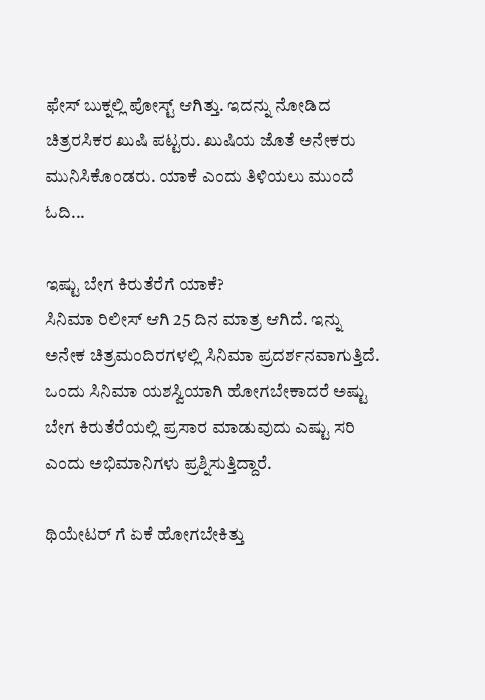ಫೇಸ್ ಬುಕ್ನಲ್ಲಿ ಪೋಸ್ಟ್ ಆಗಿತ್ತು. ಇದನ್ನು ನೋಡಿದ ಚಿತ್ರರಸಿಕರ ಖುಷಿ ಪಟ್ಟರು. ಖುಷಿಯ ಜೊತೆ ಅನೇಕರು ಮುನಿಸಿಕೊಂಡರು. ಯಾಕೆ ಎಂದು ತಿಳಿಯಲು ಮುಂದೆ ಓದಿ...

ಇಷ್ಟು ಬೇಗ ಕಿರುತೆರೆಗೆ ಯಾಕೆ?
ಸಿನಿಮಾ ರಿಲೀಸ್ ಆಗಿ 25 ದಿನ ಮಾತ್ರ ಆಗಿದೆ. ಇನ್ನು ಅನೇಕ ಚಿತ್ರಮಂದಿರಗಳಲ್ಲಿ ಸಿನಿಮಾ ಪ್ರದರ್ಶನವಾಗುತ್ತಿದೆ. ಒಂದು ಸಿನಿಮಾ ಯಶಸ್ವಿಯಾಗಿ ಹೋಗಬೇಕಾದರೆ ಅಷ್ಟು ಬೇಗ ಕಿರುತೆರೆಯಲ್ಲಿ ಪ್ರಸಾರ ಮಾಡುವುದು ಎಷ್ಟು ಸರಿ ಎಂದು ಅಭಿಮಾನಿಗಳು ಪ್ರಶ್ನಿಸುತ್ತಿದ್ದಾರೆ.

ಥಿಯೇಟರ್ ಗೆ ಏಕೆ ಹೋಗಬೇಕಿತ್ತು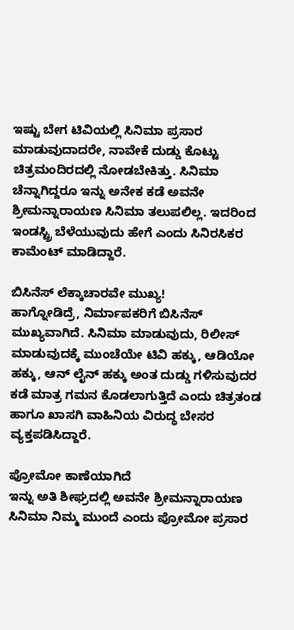ಇಷ್ಟು ಬೇಗ ಟಿವಿಯಲ್ಲಿ ಸಿನಿಮಾ ಪ್ರಸಾರ ಮಾಡುವುದಾದರೇ, ನಾವೇಕೆ ದುಡ್ಡು ಕೊಟ್ಟು ಚಿತ್ರಮಂದಿರದಲ್ಲಿ ನೋಡಬೇಕಿತ್ತು. ಸಿನಿಮಾ ಚೆನ್ನಾಗಿದ್ದರೂ ಇನ್ನು ಅನೇಕ ಕಡೆ ಅವನೇ ಶ್ರೀಮನ್ನಾರಾಯಣ ಸಿನಿಮಾ ತಲುಪಲಿಲ್ಲ. ಇದರಿಂದ ಇಂಡಸ್ಟ್ರಿ ಬೆಳೆಯುವುದು ಹೇಗೆ ಎಂದು ಸಿನಿರಸಿಕರ ಕಾಮೆಂಟ್ ಮಾಡಿದ್ದಾರೆ.

ಬಿಸಿನೆಸ್ ಲೆಕ್ಕಾಚಾರವೇ ಮುಖ್ಯ!
ಹಾಗ್ನೋಡಿದ್ರೆ, ನಿರ್ಮಾಪಕರಿಗೆ ಬಿಸಿನೆಸ್ ಮುಖ್ಯವಾಗಿದೆ. ಸಿನಿಮಾ ಮಾಡುವುದು, ರಿಲೀಸ್ ಮಾಡುವುದಕ್ಕೆ ಮುಂಚೆಯೇ ಟಿವಿ ಹಕ್ಕು, ಆಡಿಯೋ ಹಕ್ಕು, ಆನ್ ಲೈನ್ ಹಕ್ಕು ಅಂತ ದುಡ್ಡು ಗಳಿಸುವುದರ ಕಡೆ ಮಾತ್ರ ಗಮನ ಕೊಡಲಾಗುತ್ತಿದೆ ಎಂದು ಚಿತ್ರತಂಡ ಹಾಗೂ ಖಾಸಗಿ ವಾಹಿನಿಯ ವಿರುದ್ಧ ಬೇಸರ ವ್ಯಕ್ತಪಡಿಸಿದ್ದಾರೆ.

ಪ್ರೋಮೋ ಕಾಣೆಯಾಗಿದೆ
ಇನ್ನು ಅತಿ ಶೀಘ್ರದಲ್ಲಿ ಅವನೇ ಶ್ರೀಮನ್ನಾರಾಯಣ ಸಿನಿಮಾ ನಿಮ್ಮ ಮುಂದೆ ಎಂದು ಪ್ರೋಮೋ ಪ್ರಸಾರ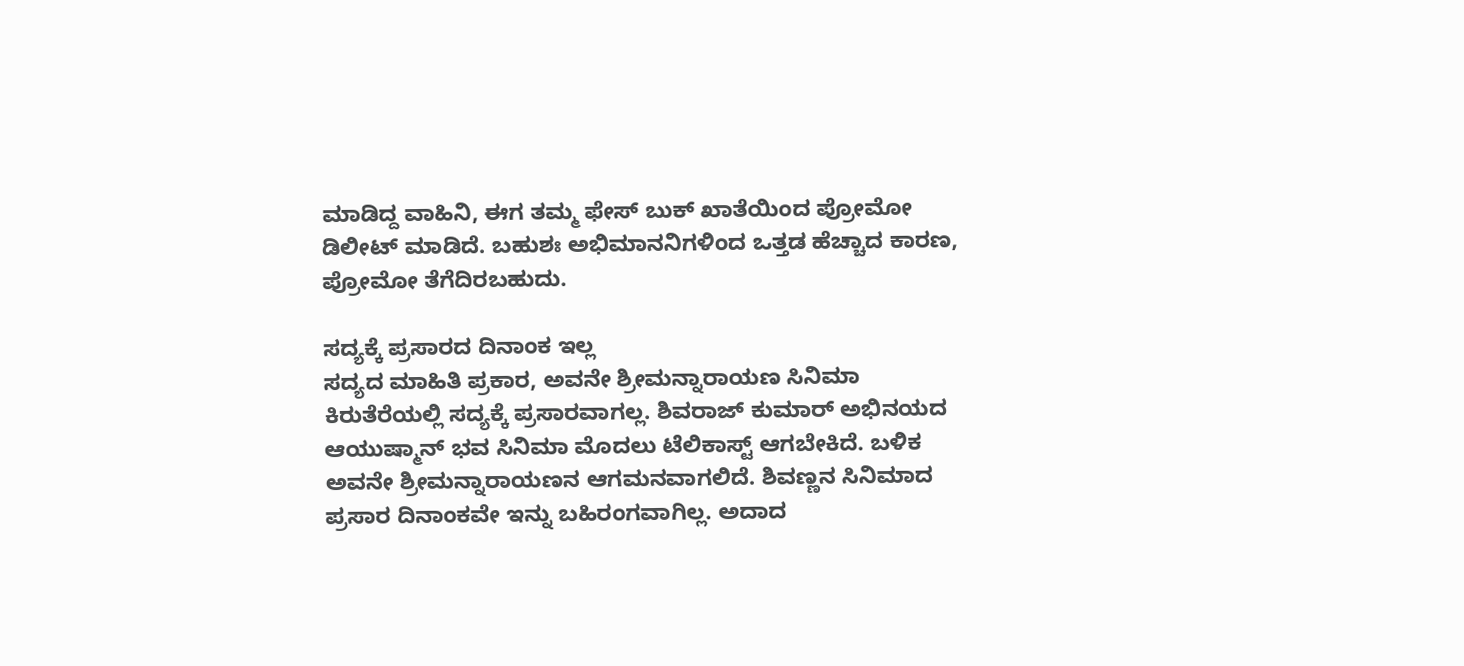ಮಾಡಿದ್ದ ವಾಹಿನಿ, ಈಗ ತಮ್ಮ ಫೇಸ್ ಬುಕ್ ಖಾತೆಯಿಂದ ಪ್ರೋಮೋ ಡಿಲೀಟ್ ಮಾಡಿದೆ. ಬಹುಶಃ ಅಭಿಮಾನನಿಗಳಿಂದ ಒತ್ತಡ ಹೆಚ್ಚಾದ ಕಾರಣ, ಪ್ರೋಮೋ ತೆಗೆದಿರಬಹುದು.

ಸದ್ಯಕ್ಕೆ ಪ್ರಸಾರದ ದಿನಾಂಕ ಇಲ್ಲ
ಸದ್ಯದ ಮಾಹಿತಿ ಪ್ರಕಾರ, ಅವನೇ ಶ್ರೀಮನ್ನಾರಾಯಣ ಸಿನಿಮಾ ಕಿರುತೆರೆಯಲ್ಲಿ ಸದ್ಯಕ್ಕೆ ಪ್ರಸಾರವಾಗಲ್ಲ. ಶಿವರಾಜ್ ಕುಮಾರ್ ಅಭಿನಯದ ಆಯುಷ್ಮಾನ್ ಭವ ಸಿನಿಮಾ ಮೊದಲು ಟೆಲಿಕಾಸ್ಟ್ ಆಗಬೇಕಿದೆ. ಬಳಿಕ ಅವನೇ ಶ್ರೀಮನ್ನಾರಾಯಣನ ಆಗಮನವಾಗಲಿದೆ. ಶಿವಣ್ಣನ ಸಿನಿಮಾದ ಪ್ರಸಾರ ದಿನಾಂಕವೇ ಇನ್ನು ಬಹಿರಂಗವಾಗಿಲ್ಲ. ಅದಾದ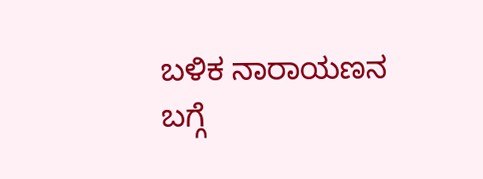ಬಳಿಕ ನಾರಾಯಣನ ಬಗ್ಗೆ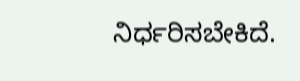ನಿರ್ಧರಿಸಬೇಕಿದೆ.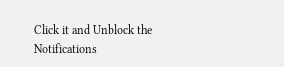Click it and Unblock the Notifications